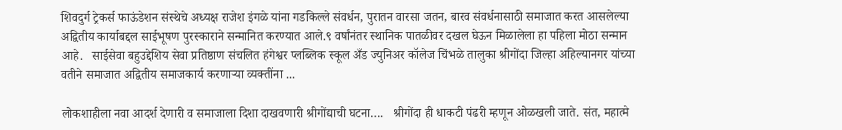शिवदुर्ग ट्रेकर्स फाऊंडेशन संस्थेचे अध्यक्ष राजेश इंगळे यांना गडकिल्ले संवर्धन, पुरातन वारसा जतन, बारव संवर्धनासाठी समाजात करत आसलेल्या अद्वितीय कार्याबद्दल साईभूषण पुरस्काराने सन्मानित करण्यात आले.९ वर्षांनंतर स्थानिक पातळीवर दखल घेऊन मिळालेला हा पहिला मोठा सन्मान आहे.   साईसेवा बहुउद्देशिय सेवा प्रतिष्ठाण संचलित हंगेश्वर प्लब्लिक स्कूल अँड ज्युनिअर कॉलेज चिंभळे तालुका श्रीगोंदा जिल्हा अहिल्यानगर यांच्या वतीने समाजात अद्वितीय समाजकार्य करणाऱ्या व्यक्तींना ...

लोकशाहीला नवा आदर्श देणारी व समाजाला दिशा दाखवणारी श्रीगोंद्याची घटना….   श्रीगोंदा ही धाकटी पंढरी म्हणून ओळखली जाते. संत, महात्मे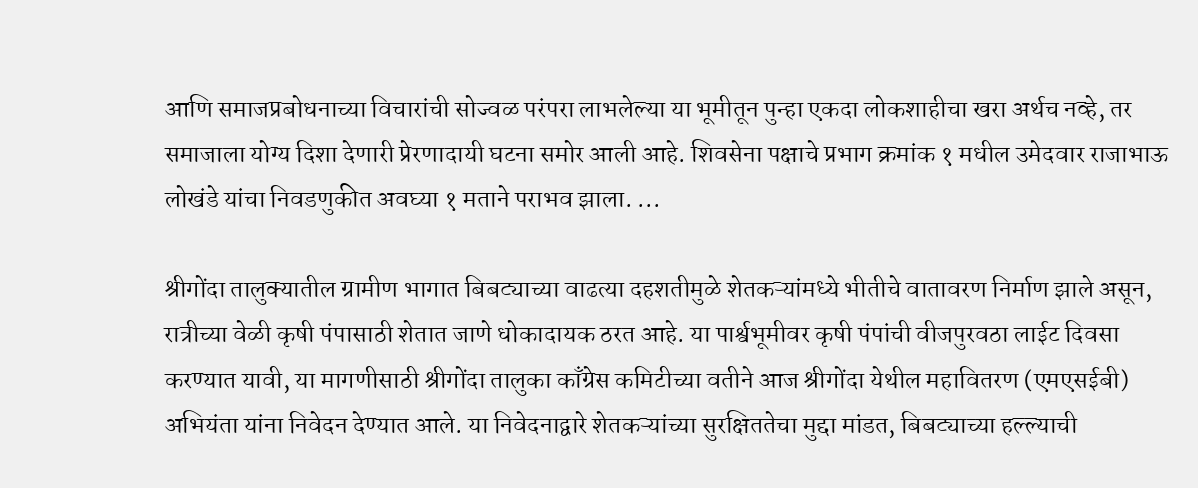आणि समाजप्रबोधनाच्या विचारांची सोज्वळ परंपरा लाभलेल्या या भूमीतून पुन्हा एकदा लोकशाहीचा खरा अर्थच नव्हे, तर समाजाला योग्य दिशा देणारी प्रेरणादायी घटना समोर आली आहे. शिवसेना पक्षाचे प्रभाग क्रमांक १ मधील उमेदवार राजाभाऊ लोखंडे यांचा निवडणुकीत अवघ्या १ मताने पराभव झाला. ...

श्रीगोंदा तालुक्यातील ग्रामीण भागात बिबट्याच्या वाढत्या दहशतीमुळे शेतकऱ्यांमध्ये भीतीचे वातावरण निर्माण झाले असून, रात्रीच्या वेळी कृषी पंपासाठी शेतात जाणे धोकादायक ठरत आहे. या पार्श्वभूमीवर कृषी पंपांची वीजपुरवठा लाईट दिवसा करण्यात यावी, या मागणीसाठी श्रीगोंदा तालुका काँग्रेस कमिटीच्या वतीने आज श्रीगोंदा येथील महावितरण (एमएसईबी) अभियंता यांना निवेदन देण्यात आले. या निवेदनाद्वारे शेतकऱ्यांच्या सुरक्षिततेचा मुद्दा मांडत, बिबट्याच्या हल्ल्याची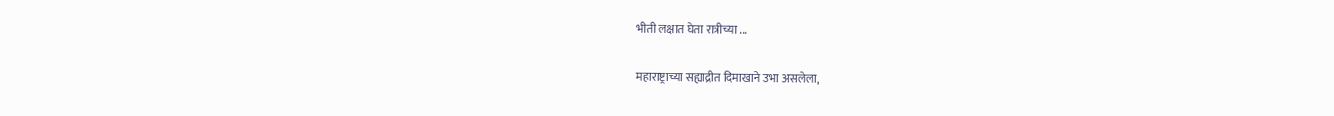भीती लक्षात घेता रात्रीच्या ...

महाराष्ट्राच्या सह्याद्रीत दिमाखाने उभा असलेला,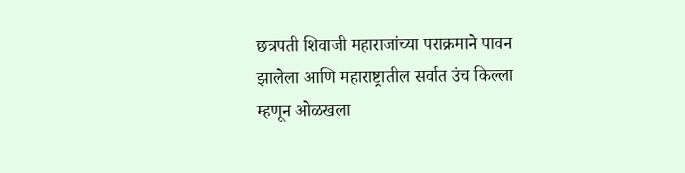छत्रपती शिवाजी महाराजांच्या पराक्रमाने पावन झालेला आणि महाराष्ट्रातील सर्वात उंच किल्ला म्हणून ओळखला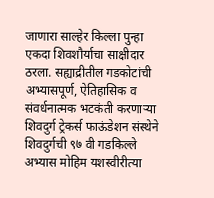जाणारा साल्हेर किल्ला पुन्हा एकदा शिवशौर्याचा साक्षीदार ठरला. सह्याद्रीतील गडकोटांची अभ्यासपूर्ण, ऐतिहासिक व संवर्धनात्मक भटकंती करणाऱ्या शिवदुर्ग ट्रेकर्स फाऊंडेशन संस्थेने शिवदुर्गची ९७ वी गडकिल्ले अभ्यास मोहिम यशस्वीरीत्या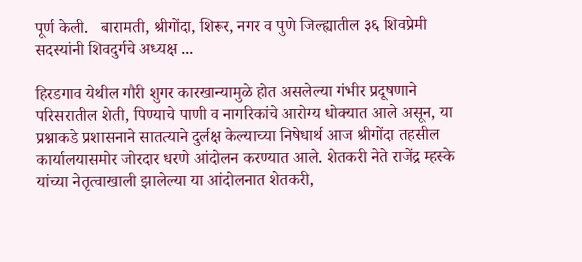पूर्ण केली.   बारामती, श्रीगोंदा, शिरूर, नगर व पुणे जिल्ह्यातील ३६ शिवप्रेमी सदस्यांनी शिवदुर्गचे अध्यक्ष ...

हिरडगाव येथील गौरी शुगर कारखान्यामुळे होत असलेल्या गंभीर प्रदूषणाने परिसरातील शेती, पिण्याचे पाणी व नागरिकांचे आरोग्य धोक्यात आले असून, या प्रश्नाकडे प्रशासनाने सातत्याने दुर्लक्ष केल्याच्या निषेधार्थ आज श्रीगोंदा तहसील कार्यालयासमोर जोरदार धरणे आंदोलन करण्यात आले. शेतकरी नेते राजेंद्र म्हस्के यांच्या नेतृत्वाखाली झालेल्या या आंदोलनात शेतकरी,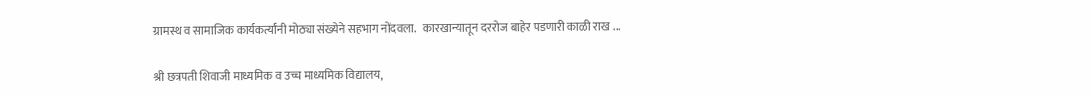ग्रामस्थ व सामाजिक कार्यकर्त्यांनी मोठ्या संख्येने सहभाग नोंदवला.   कारखान्यातून दररोज बाहेर पडणारी काळी राख ...

श्री छत्रपती शिवाजी माध्यमिक व उच्च माध्यमिक विद्यालय,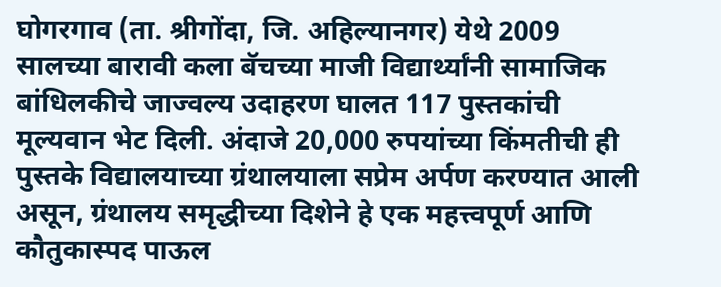घोगरगाव (ता. श्रीगोंदा, जि. अहिल्यानगर) येथे 2009 सालच्या बारावी कला बॅचच्या माजी विद्यार्थ्यांनी सामाजिक बांधिलकीचे जाज्वल्य उदाहरण घालत 117 पुस्तकांची मूल्यवान भेट दिली. अंदाजे 20,000 रुपयांच्या किंमतीची ही पुस्तके विद्यालयाच्या ग्रंथालयाला सप्रेम अर्पण करण्यात आली असून, ग्रंथालय समृद्धीच्या दिशेने हे एक महत्त्वपूर्ण आणि कौतुकास्पद पाऊल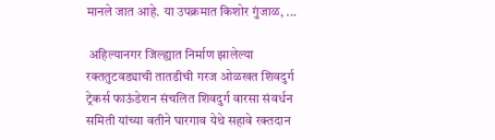मानले जात आहे. या उपक्रमात किशोर गुंजाळ, ...

 अहिल्यानगर जिल्ह्यात निर्माण झालेल्या रक्ततुटवड्याची तातडीची गरज ओळखत शिवदुर्ग ट्रेकर्स फाऊंडेशन संचलित शिवदुर्ग वारसा संवर्धन समिती यांच्या वतीने घारगाव येथे सहावे रक्तदान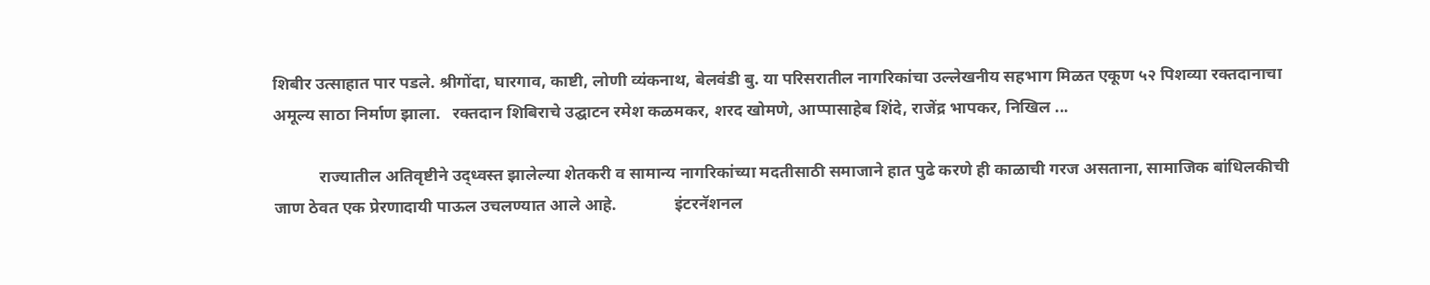शिबीर उत्साहात पार पडले. श्रीगोंदा, घारगाव, काष्टी, लोणी व्यंकनाथ, बेलवंडी बु. या परिसरातील नागरिकांचा उल्लेखनीय सहभाग मिळत एकूण ५२ पिशव्या रक्तदानाचा अमूल्य साठा निर्माण झाला.   रक्तदान शिबिराचे उद्घाटन रमेश कळमकर, शरद खोमणे, आप्पासाहेब शिंदे, राजेंद्र भापकर, निखिल ...

           राज्यातील अतिवृष्टीने उद्ध्वस्त झालेल्या शेतकरी व सामान्य नागरिकांच्या मदतीसाठी समाजाने हात पुढे करणे ही काळाची गरज असताना, सामाजिक बांधिलकीची जाण ठेवत एक प्रेरणादायी पाऊल उचलण्यात आले आहे.              इंटरनॅशनल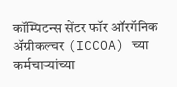कॉम्पिटन्स सेंटर फॉर ऑरगॅनिक अ‍ॅग्रीकल्चर (ICCOA) च्या कर्मचाऱ्यांच्या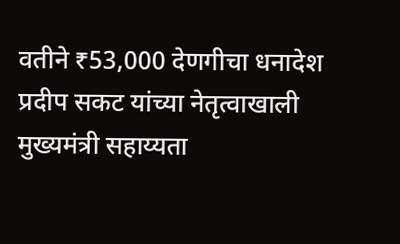वतीने ₹53,000 देणगीचा धनादेश प्रदीप सकट यांच्या नेतृत्वाखाली मुख्यमंत्री सहाय्यता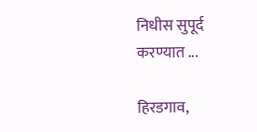निधीस सुपूर्द करण्यात ...

हिरडगाव,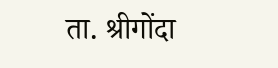ता. श्रीगोंदा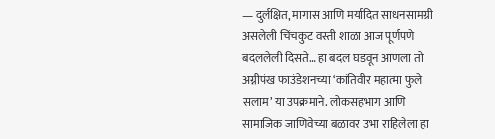— दुर्लक्षित, मागास आणि मर्यादित साधनसामग्री असलेली चिंचकुट वस्ती शाळा आज पूर्णपणे बदललेली दिसते… हा बदल घडवून आणला तो अग्नीपंख फाउंडेशनच्या ‘कांतिवीर महात्मा फुले सलाम’ या उपक्रमाने. लोकसहभाग आणि सामाजिक जाणिवेच्या बळावर उभा राहिलेला हा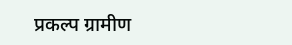प्रकल्प ग्रामीण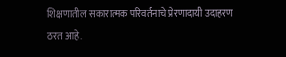शिक्षणातील सकारात्मक परिवर्तनाचे प्रेरणादायी उदाहरण ठरत आहे.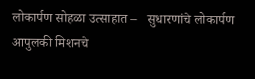लोकार्पण सोहळा उत्साहात –   सुधारणांचे लोकार्पण आपुलकी मिशनचे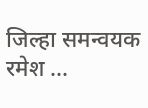जिल्हा समन्वयक रमेश ...